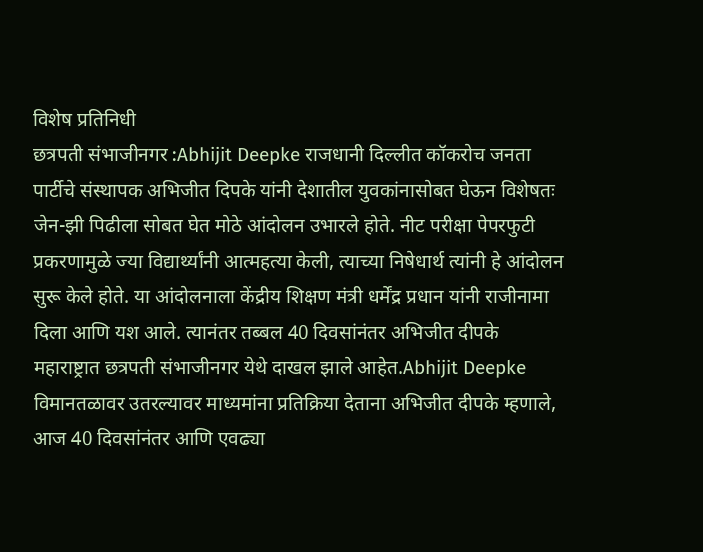विशेष प्रतिनिधी
छत्रपती संभाजीनगर :Abhijit Deepke राजधानी दिल्लीत कॉकरोच जनता पार्टीचे संस्थापक अभिजीत दिपके यांनी देशातील युवकांनासोबत घेऊन विशेषतः जेन-झी पिढीला सोबत घेत मोठे आंदोलन उभारले होते. नीट परीक्षा पेपरफुटी प्रकरणामुळे ज्या विद्यार्थ्यांनी आत्महत्या केली, त्याच्या निषेधार्थ त्यांनी हे आंदोलन सुरू केले होते. या आंदोलनाला केंद्रीय शिक्षण मंत्री धर्मेंद्र प्रधान यांनी राजीनामा दिला आणि यश आले. त्यानंतर तब्बल 40 दिवसांनंतर अभिजीत दीपके महाराष्ट्रात छत्रपती संभाजीनगर येथे दाखल झाले आहेत.Abhijit Deepke
विमानतळावर उतरल्यावर माध्यमांना प्रतिक्रिया देताना अभिजीत दीपके म्हणाले, आज 40 दिवसांनंतर आणि एवढ्या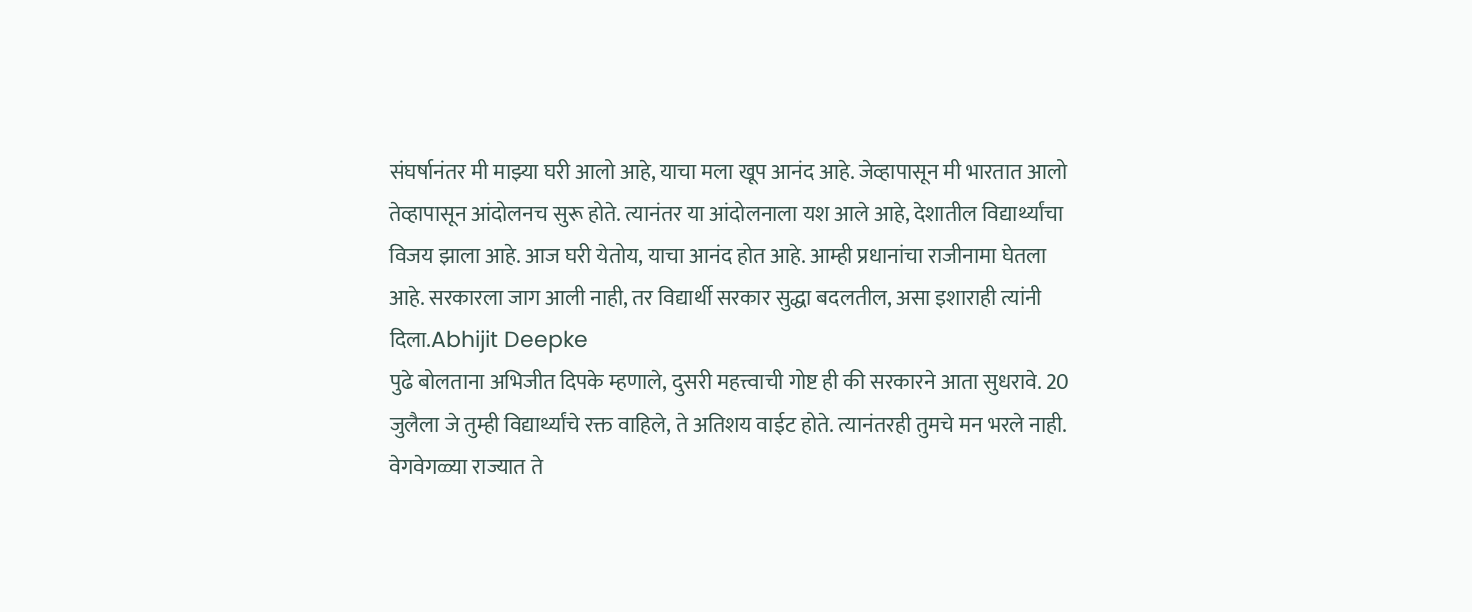संघर्षानंतर मी माझ्या घरी आलो आहे, याचा मला खूप आनंद आहे. जेव्हापासून मी भारतात आलो तेव्हापासून आंदोलनच सुरू होते. त्यानंतर या आंदोलनाला यश आले आहे, देशातील विद्यार्थ्यांचा विजय झाला आहे. आज घरी येतोय, याचा आनंद होत आहे. आम्ही प्रधानांचा राजीनामा घेतला आहे. सरकारला जाग आली नाही, तर विद्यार्थी सरकार सुद्धा बदलतील, असा इशाराही त्यांनी दिला.Abhijit Deepke
पुढे बोलताना अभिजीत दिपके म्हणाले, दुसरी महत्त्वाची गोष्ट ही की सरकारने आता सुधरावे. 20 जुलैला जे तुम्ही विद्यार्थ्यांचे रक्त वाहिले, ते अतिशय वाईट होते. त्यानंतरही तुमचे मन भरले नाही. वेगवेगळ्या राज्यात ते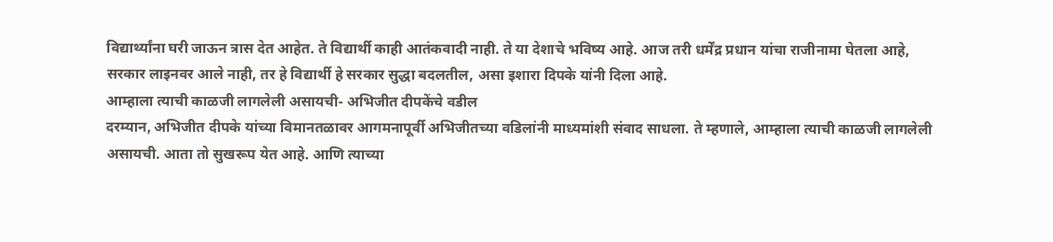विद्यार्थ्यांना घरी जाऊन त्रास देत आहेत. ते विद्यार्थी काही आतंकवादी नाही. ते या देशाचे भविष्य आहे. आज तरी धर्मेंद्र प्रधान यांचा राजीनामा घेतला आहे, सरकार लाइनवर आले नाही, तर हे विद्यार्थी हे सरकार सुद्धा बदलतील, असा इशारा दिपके यांनी दिला आहे.
आम्हाला त्याची काळजी लागलेली असायची- अभिजीत दीपकेंचे वडील
दरम्यान, अभिजीत दीपके यांच्या विमानतळावर आगमनापूर्वी अभिजीतच्या वडिलांनी माध्यमांशी संवाद साधला. ते म्हणाले, आम्हाला त्याची काळजी लागलेली असायची. आता तो सुखरूप येत आहे. आणि त्याच्या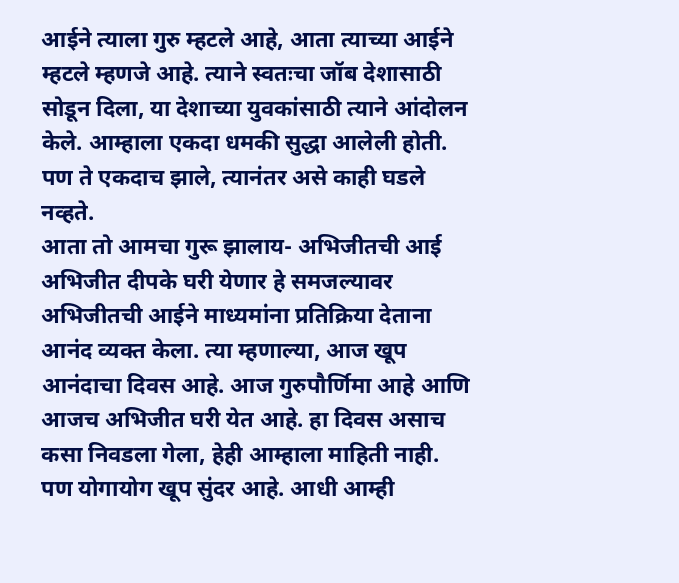आईने त्याला गुरु म्हटले आहे, आता त्याच्या आईने म्हटले म्हणजे आहे. त्याने स्वतःचा जॉब देशासाठी सोडून दिला, या देशाच्या युवकांसाठी त्याने आंदोलन केले. आम्हाला एकदा धमकी सुद्धा आलेली होती. पण ते एकदाच झाले, त्यानंतर असे काही घडले नव्हते.
आता तो आमचा गुरू झालाय- अभिजीतची आई
अभिजीत दीपके घरी येणार हे समजल्यावर अभिजीतची आईने माध्यमांना प्रतिक्रिया देताना आनंद व्यक्त केला. त्या म्हणाल्या, आज खूप आनंदाचा दिवस आहे. आज गुरुपौर्णिमा आहे आणि आजच अभिजीत घरी येत आहे. हा दिवस असाच कसा निवडला गेला, हेही आम्हाला माहिती नाही. पण योगायोग खूप सुंदर आहे. आधी आम्ही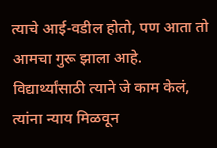त्याचे आई-वडील होतो, पण आता तो आमचा गुरू झाला आहे. विद्यार्थ्यांसाठी त्याने जे काम केलं, त्यांना न्याय मिळवून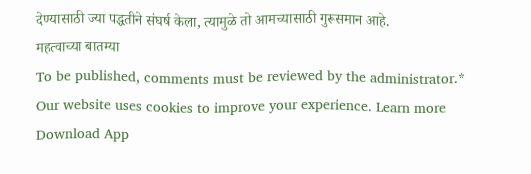देण्यासाठी ज्या पद्धतीने संघर्ष केला, त्यामुळे तो आमच्यासाठी गुरूसमान आहे.
महत्वाच्या बातम्या
To be published, comments must be reviewed by the administrator.*
Our website uses cookies to improve your experience. Learn more
Download App